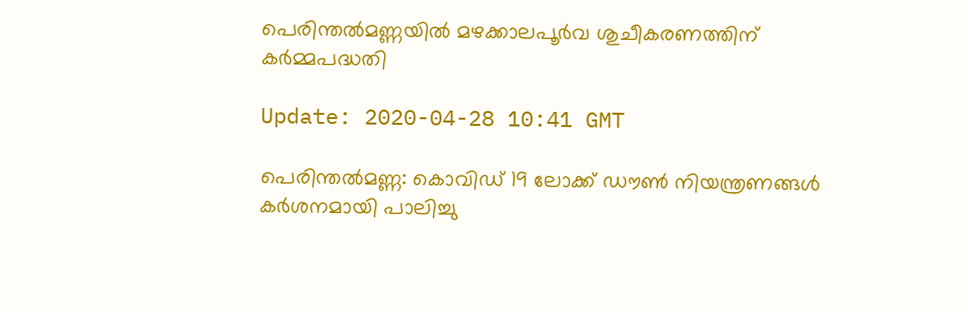പെരിന്തല്‍മണ്ണയില്‍ മഴക്കാലപൂര്‍വ ശുചീകരണത്തിന് കര്‍മ്മപദ്ധതി

Update: 2020-04-28 10:41 GMT

പെരിന്തല്‍മണ്ണ: കൊവിഡ് 19 ലോക്ക് ഡൗണ്‍ നിയന്ത്രണങ്ങള്‍ കര്‍ശനമായി പാലിച്ചു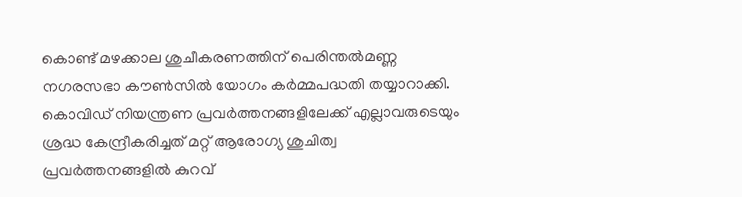കൊണ്ട് മഴക്കാല ശുചീകരണത്തിന് പെരിന്തല്‍മണ്ണ നഗരസഭാ കൗണ്‍സില്‍ യോഗം കര്‍മ്മപദ്ധതി തയ്യാറാക്കി. കൊവിഡ് നിയന്ത്രണ പ്രവര്‍ത്തനങ്ങളിലേക്ക് എല്ലാവരുടെയും ശ്രദ്ധ കേന്ദ്രീകരിച്ചത് മറ്റ് ആരോഗ്യ ശുചിത്വ പ്രവര്‍ത്തനങ്ങളില്‍ കുറവ്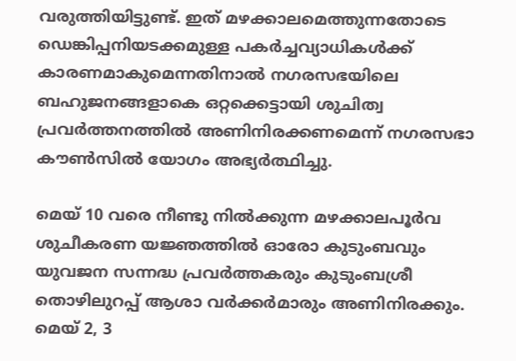വരുത്തിയിട്ടുണ്ട്. ഇത് മഴക്കാലമെത്തുന്നതോടെ ഡെങ്കിപ്പനിയടക്കമുള്ള പകര്‍ച്ചവ്യാധികള്‍ക്ക് കാരണമാകുമെന്നതിനാല്‍ നഗരസഭയിലെ ബഹുജനങ്ങളാകെ ഒറ്റക്കെട്ടായി ശുചിത്വ പ്രവര്‍ത്തനത്തില്‍ അണിനിരക്കണമെന്ന് നഗരസഭാ കൗണ്‍സില്‍ യോഗം അഭ്യര്‍ത്ഥിച്ചു.

മെയ് 10 വരെ നീണ്ടു നില്‍ക്കുന്ന മഴക്കാലപൂര്‍വ ശുചീകരണ യജ്ഞത്തില്‍ ഓരോ കുടുംബവും യുവജന സന്നദ്ധ പ്രവര്‍ത്തകരും കുടുംബശ്രീ തൊഴിലുറപ്പ് ആശാ വര്‍ക്കര്‍മാരും അണിനിരക്കും. മെയ് 2, 3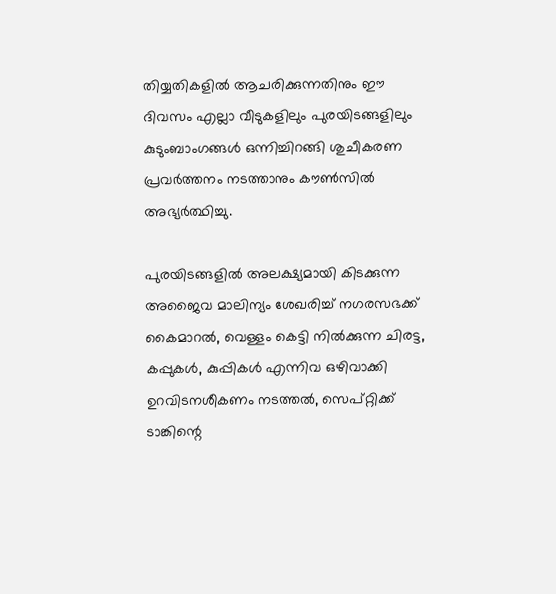തിയ്യതികളില്‍ ആചരിക്കുന്നതിനും ഈ ദിവസം എല്ലാ വീടുകളിലും പുരയിടങ്ങളിലും കുടുംബാംഗങ്ങള്‍ ഒന്നിച്ചിറങ്ങി ശുചീകരണ പ്രവര്‍ത്തനം നടത്താനും കൗണ്‍സില്‍ അഭ്യര്‍ത്ഥിച്ചു.

പുരയിടങ്ങളില്‍ അലക്ഷ്യമായി കിടക്കുന്ന അജൈവ മാലിന്യം ശേഖരിച്ച് നഗരസഭക്ക് കൈമാറല്‍, വെള്ളം കെട്ടി നില്‍ക്കുന്ന ചിരട്ട, കപ്പുകള്‍, കുപ്പികള്‍ എന്നിവ ഒഴിവാക്കി ഉറവിടനശീകണം നടത്തല്‍, സെപ്റ്റിക്ക് ടാങ്കിന്റെ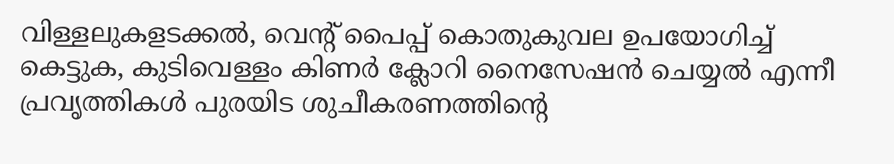വിള്ളലുകളടക്കല്‍, വെന്റ് പൈപ്പ് കൊതുകുവല ഉപയോഗിച്ച് കെട്ടുക, കുടിവെള്ളം കിണര്‍ ക്ലോറി നൈസേഷന്‍ ചെയ്യല്‍ എന്നീ പ്രവൃത്തികള്‍ പുരയിട ശുചീകരണത്തിന്റെ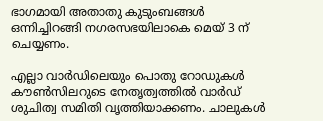ഭാഗമായി അതാതു കുടുംബങ്ങള്‍ ഒന്നിച്ചിറങ്ങി നഗരസഭയിലാകെ മെയ് 3 ന് ചെയ്യണം.

എല്ലാ വാര്‍ഡിലെയും പൊതു റോഡുകള്‍ കൗണ്‍സിലറുടെ നേതൃത്വത്തില്‍ വാര്‍ഡ് ശുചിത്വ സമിതി വൃത്തിയാക്കണം. ചാലുകള്‍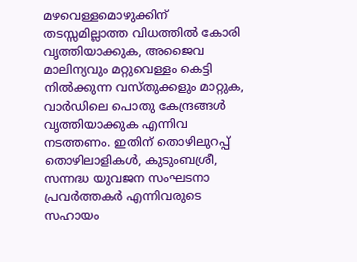മഴവെള്ളമൊഴുക്കിന് തടസ്സമില്ലാത്ത വിധത്തില്‍ കോരി വൃത്തിയാക്കുക, അജൈവ മാലിന്യവും മറ്റുവെള്ളം കെട്ടി നില്‍ക്കുന്ന വസ്തുക്കളും മാറ്റുക, വാര്‍ഡിലെ പൊതു കേന്ദ്രങ്ങള്‍ വൃത്തിയാക്കുക എന്നിവ നടത്തണം. ഇതിന് തൊഴിലുറപ്പ് തൊഴിലാളികള്‍, കുടുംബശ്രീ, സന്നദ്ധ യുവജന സംഘടനാ പ്രവര്‍ത്തകര്‍ എന്നിവരുടെ സഹായം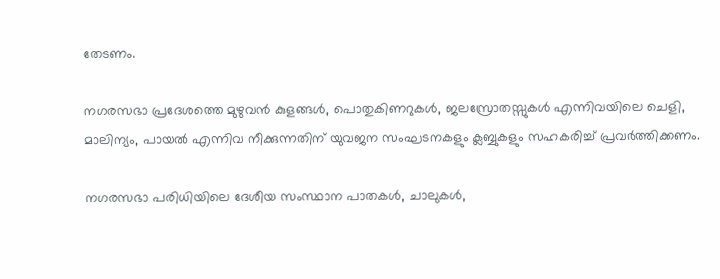തേടണം.

നഗരസഭാ പ്രദേശത്തെ മുഴുവന്‍ കുളങ്ങള്‍, പൊതുകിണറുകള്‍, ജലസ്രോതസ്സുകള്‍ എന്നിവയിലെ ചെളി, മാലിന്യം, പായല്‍ എന്നിവ നീക്കുന്നതിന് യുവജന സംഘടനകളും ക്ലബ്ബുകളും സഹകരിച്ച് പ്രവര്‍ത്തിക്കണം.

നഗരസഭാ പരിധിയിലെ ദേശീയ സംസ്ഥാന പാതകള്‍, ചാലുകള്‍,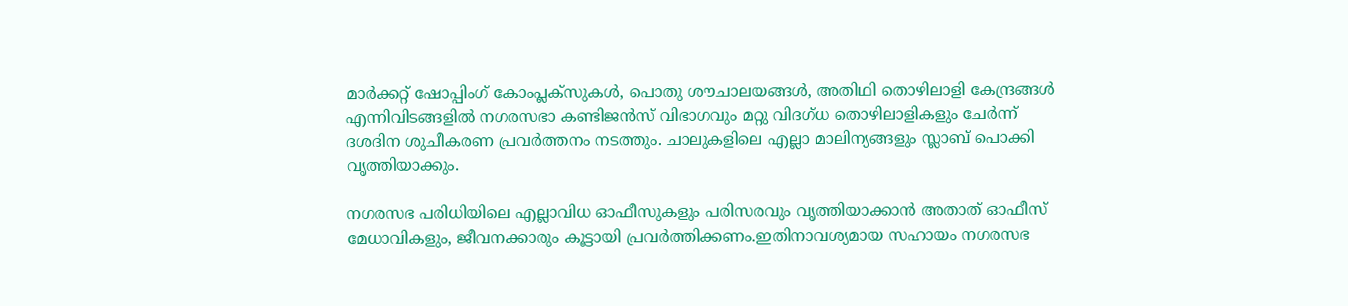മാര്‍ക്കറ്റ് ഷോപ്പിംഗ് കോംപ്ലക്‌സുകള്‍, പൊതു ശൗചാലയങ്ങള്‍, അതിഥി തൊഴിലാളി കേന്ദ്രങ്ങള്‍ എന്നിവിടങ്ങളില്‍ നഗരസഭാ കണ്ടിജന്‍സ് വിഭാഗവും മറ്റു വിദഗ്ധ തൊഴിലാളികളും ചേര്‍ന്ന് ദശദിന ശുചീകരണ പ്രവര്‍ത്തനം നടത്തും. ചാലുകളിലെ എല്ലാ മാലിന്യങ്ങളും സ്ലാബ് പൊക്കി വൃത്തിയാക്കും.

നഗരസഭ പരിധിയിലെ എല്ലാവിധ ഓഫീസുകളും പരിസരവും വൃത്തിയാക്കാന്‍ അതാത് ഓഫീസ് മേധാവികളും, ജീവനക്കാരും കൂട്ടായി പ്രവര്‍ത്തിക്കണം.ഇതിനാവശ്യമായ സഹായം നഗരസഭ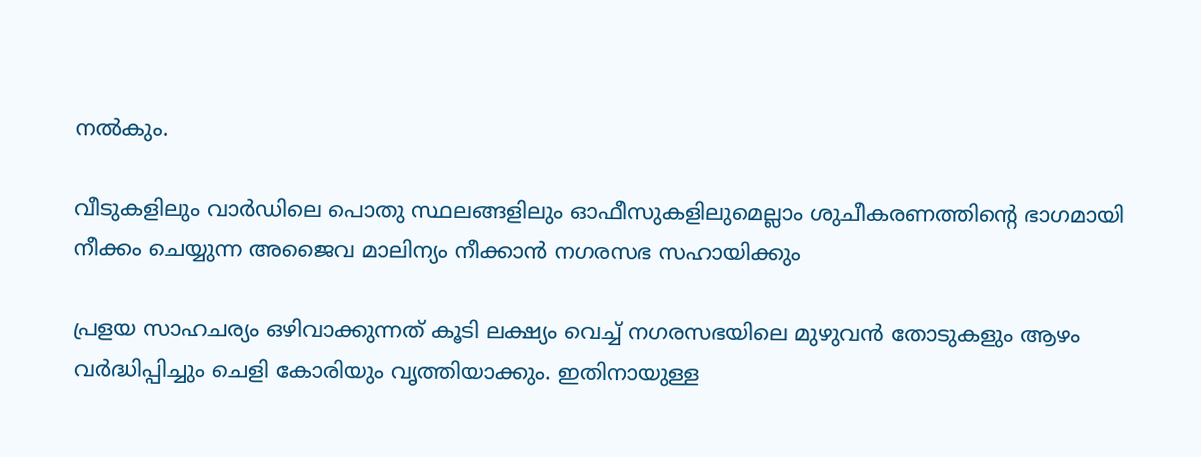നല്‍കും.

വീടുകളിലും വാര്‍ഡിലെ പൊതു സ്ഥലങ്ങളിലും ഓഫീസുകളിലുമെല്ലാം ശുചീകരണത്തിന്റെ ഭാഗമായി നീക്കം ചെയ്യുന്ന അജൈവ മാലിന്യം നീക്കാന്‍ നഗരസഭ സഹായിക്കും

പ്രളയ സാഹചര്യം ഒഴിവാക്കുന്നത് കൂടി ലക്ഷ്യം വെച്ച് നഗരസഭയിലെ മുഴുവന്‍ തോടുകളും ആഴം വര്‍ദ്ധിപ്പിച്ചും ചെളി കോരിയും വൃത്തിയാക്കും. ഇതിനായുള്ള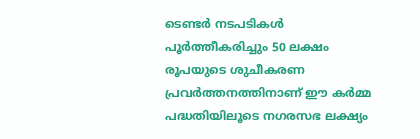ടെണ്ടര്‍ നടപടികള്‍ പൂര്‍ത്തീകരിച്ചും 50 ലക്ഷം രൂപയുടെ ശുചീകരണ പ്രവര്‍ത്തനത്തിനാണ് ഈ കര്‍മ്മ പദ്ധതിയിലൂടെ നഗരസഭ ലക്ഷ്യം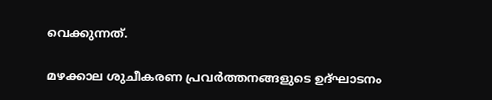വെക്കുന്നത്.

മഴക്കാല ശുചീകരണ പ്രവര്‍ത്തനങ്ങളുടെ ഉദ്ഘാടനം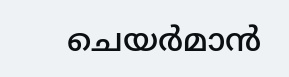ചെയര്‍മാന്‍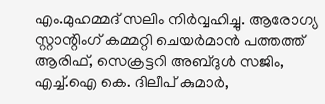എം.മുഹമ്മദ് സലിം നിര്‍വ്വഹിച്ചു. ആരോഗ്യ സ്റ്റാന്റിംഗ് കമ്മറ്റി ചെയര്‍മാന്‍ പത്തത്ത് ആരിഫ്, സെക്രട്ടറി അബ്ദുള്‍ സജിം, എച്ച്.ഐ കെ. ദിലീപ് കുമാര്‍,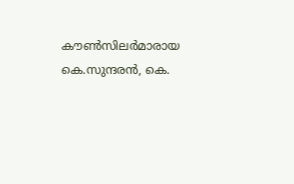കൗണ്‍സിലര്‍മാരായ കെ.സുന്ദരന്‍, കെ.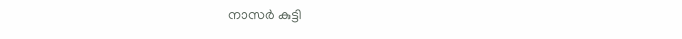നാസര്‍ കുട്ടി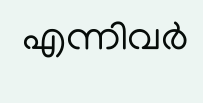എന്നിവര്‍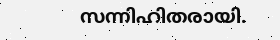സന്നിഹിതരായി.